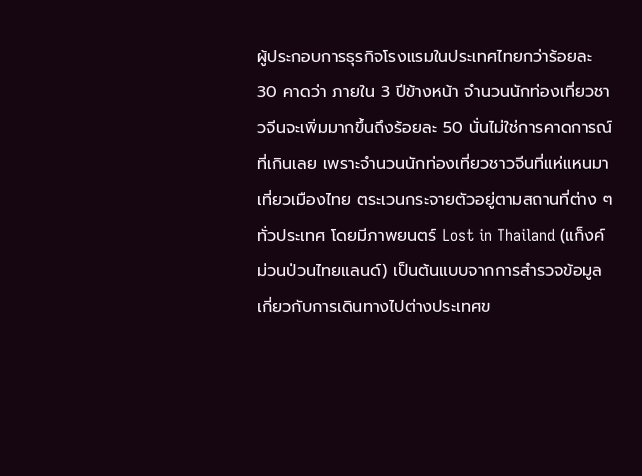ผู้ประกอบการธุรกิจโรงแรมในประเทศไทยกว่าร้อยละ 30 คาดว่า ภายใน 3 ปีข้างหน้า จำนวนนักท่องเที่ยวชาวจีนจะเพิ่มมากขึ้นถึงร้อยละ 50 นั่นไม่ใช่การคาดการณ์ที่เกินเลย เพราะจำนวนนักท่องเที่ยวชาวจีนที่แห่แหนมาเที่ยวเมืองไทย ตระเวนกระจายตัวอยู่ตามสถานที่ต่าง ๆ ทั่วประเทศ โดยมีภาพยนตร์ Lost in Thailand (แก็งค์ม่วนป่วนไทยแลนด์) เป็นต้นแบบจากการสำรวจข้อมูลเกี่ยวกับการเดินทางไปต่างประเทศข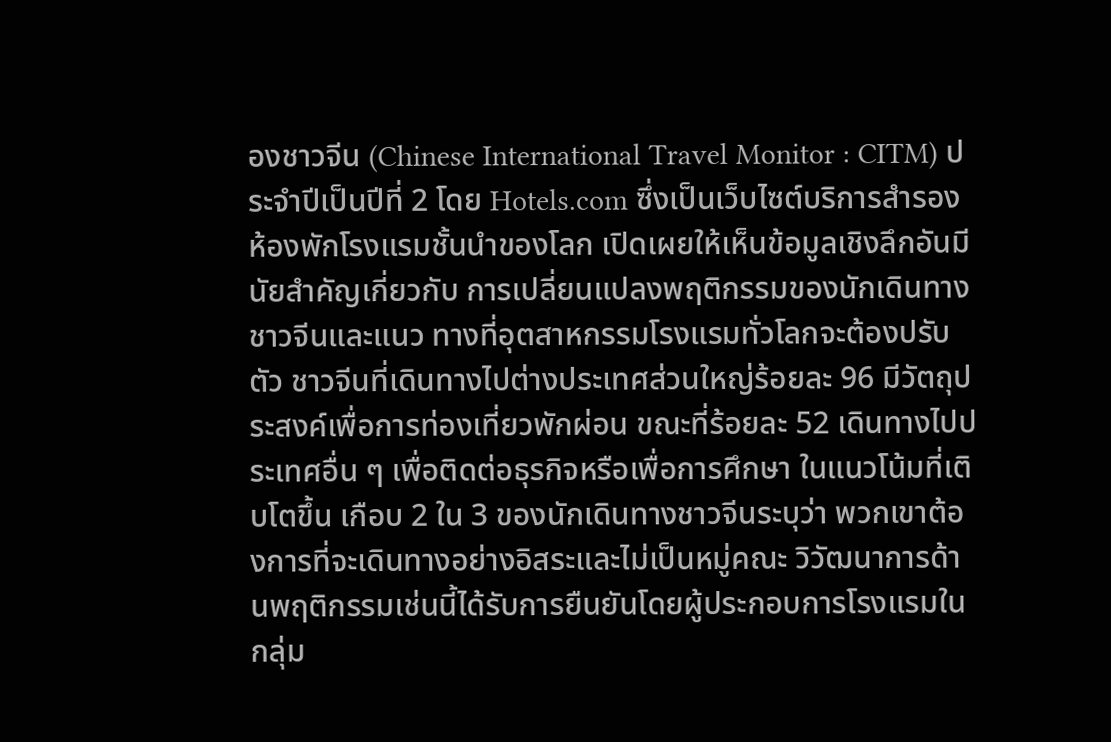องชาวจีน (Chinese International Travel Monitor : CITM) ประจำปีเป็นปีที่ 2 โดย Hotels.com ซึ่งเป็นเว็บไซต์บริการสำรองห้องพักโรงแรมชั้นนำของโลก เปิดเผยให้เห็นข้อมูลเชิงลึกอันมีนัยสำคัญเกี่ยวกับ การเปลี่ยนแปลงพฤติกรรมของนักเดินทางชาวจีนและแนว ทางที่อุตสาหกรรมโรงแรมทั่วโลกจะต้องปรับตัว ชาวจีนที่เดินทางไปต่างประเทศส่วนใหญ่ร้อยละ 96 มีวัตถุประสงค์เพื่อการท่องเที่ยวพักผ่อน ขณะที่ร้อยละ 52 เดินทางไปประเทศอื่น ๆ เพื่อติดต่อธุรกิจหรือเพื่อการศึกษา ในแนวโน้มที่เติบโตขึ้น เกือบ 2 ใน 3 ของนักเดินทางชาวจีนระบุว่า พวกเขาต้องการที่จะเดินทางอย่างอิสระและไม่เป็นหมู่คณะ วิวัฒนาการด้านพฤติกรรมเช่นนี้ได้รับการยืนยันโดยผู้ประกอบการโรงแรมในกลุ่ม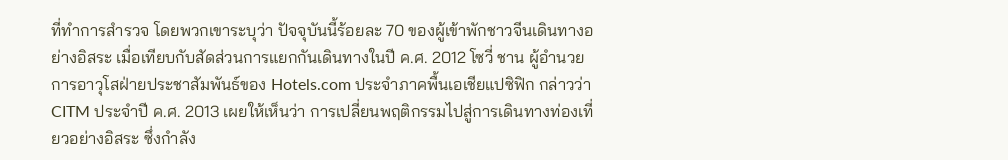ที่ทำการสำรวจ โดยพวกเขาระบุว่า ปัจจุบันนี้ร้อยละ 70 ของผู้เข้าพักชาวจีนเดินทางอย่างอิสระ เมื่อเทียบกับสัดส่วนการแยกกันเดินทางในปี ค.ศ. 2012 โซวี่ ชาน ผู้อำนวยการอาวุโสฝ่ายประชาสัมพันธ์ของ Hotels.com ประจำภาคพื้นเอเชียแปซิฟิก กล่าวว่า CITM ประจำปี ค.ศ. 2013 เผยให้เห็นว่า การเปลี่ยนพฤติกรรมไปสู่การเดินทางท่องเที่ยวอย่างอิสระ ซึ่งกำลัง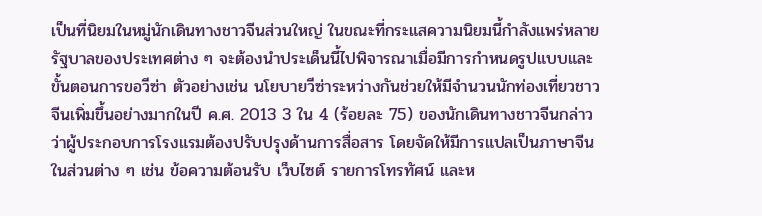เป็นที่นิยมในหมู่นักเดินทางชาวจีนส่วนใหญ่ ในขณะที่กระแสความนิยมนี้กำลังแพร่หลาย รัฐบาลของประเทศต่าง ๆ จะต้องนำประเด็นนี้ไปพิจารณาเมื่อมีการกำหนดรูปแบบและขั้นตอนการขอวีซ่า ตัวอย่างเช่น นโยบายวีซ่าระหว่างกันช่วยให้มีจำนวนนักท่องเที่ยวชาวจีนเพิ่มขึ้นอย่างมากในปี ค.ศ. 2013 3 ใน 4 (ร้อยละ 75) ของนักเดินทางชาวจีนกล่าวว่าผู้ประกอบการโรงแรมต้องปรับปรุงด้านการสื่อสาร โดยจัดให้มีการแปลเป็นภาษาจีนในส่วนต่าง ๆ เช่น ข้อความต้อนรับ เว็บไซต์ รายการโทรทัศน์ และห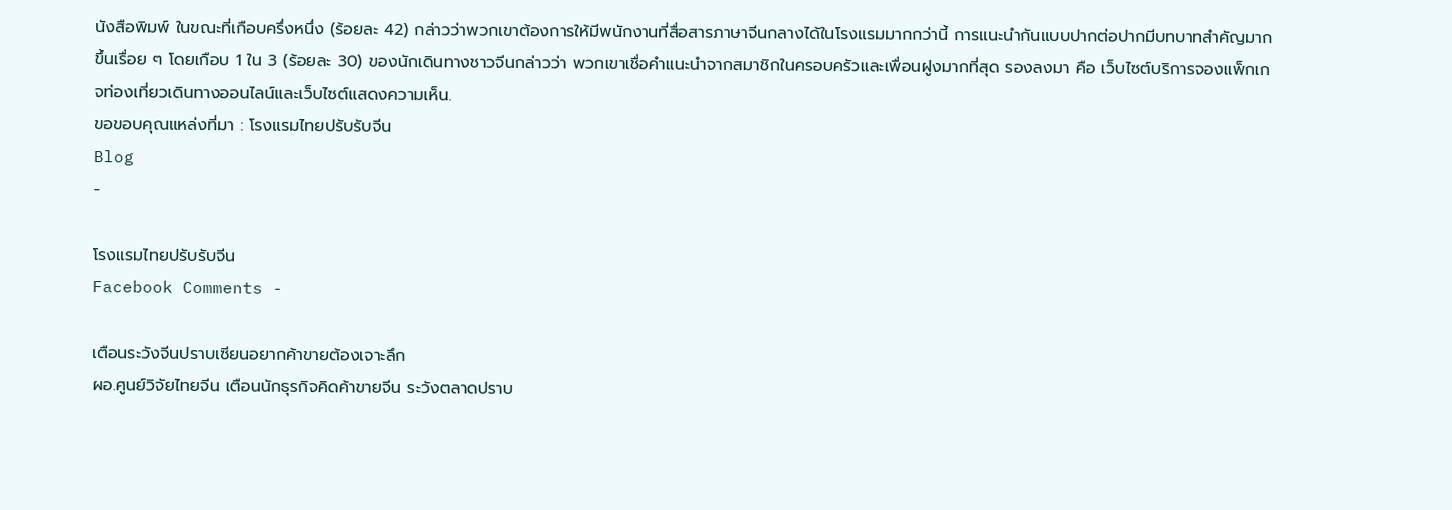นังสือพิมพ์ ในขณะที่เกือบครึ่งหนึ่ง (ร้อยละ 42) กล่าวว่าพวกเขาต้องการให้มีพนักงานที่สื่อสารภาษาจีนกลางได้ในโรงแรมมากกว่านี้ การแนะนำกันแบบปากต่อปากมีบทบาทสำคัญมากขึ้นเรื่อย ๆ โดยเกือบ 1 ใน 3 (ร้อยละ 30) ของนักเดินทางชาวจีนกล่าวว่า พวกเขาเชื่อคำแนะนำจากสมาชิกในครอบครัวและเพื่อนฝูงมากที่สุด รองลงมา คือ เว็บไซต์บริการจองแพ็กเกจท่องเที่ยวเดินทางออนไลน์และเว็บไซต์แสดงความเห็น.
ขอขอบคุณแหล่งที่มา : โรงแรมไทยปรับรับจีน
Blog
-

โรงแรมไทยปรับรับจีน
Facebook Comments -

เตือนระวังจีนปราบเซียนอยากค้าขายต้องเจาะลึก
ผอ.ศูนย์วิจัยไทยจีน เตือนนักธุรกิจคิดค้าขายจีน ระวังตลาดปราบ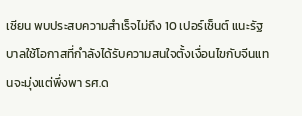เซียน พบประสบความสำเร็จไม่ถึง 10 เปอร์เซ็นต์ แนะรัฐบาลใช้โอกาสที่กำลังได้รับความสนใจตั้งเงื่อนไขกับจีนแทนจะมุ่งแต่พึ่งพา รศ.ด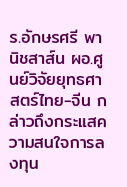ร.อักษรศรี พานิชสาส์น ผอ.ศูนย์วิจัยยุทธศาสตร์ไทย-จีน กล่าวถึงกระแสความสนใจการลงทุน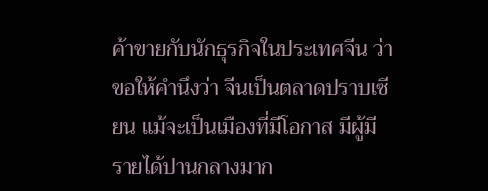ค้าขายกับนักธุรกิจในประเทศจีน ว่า ขอให้คำนึงว่า จีนเป็นตลาดปราบเซียน แม้จะเป็นเมืองที่มีโอกาส มีผู้มีรายได้ปานกลางมาก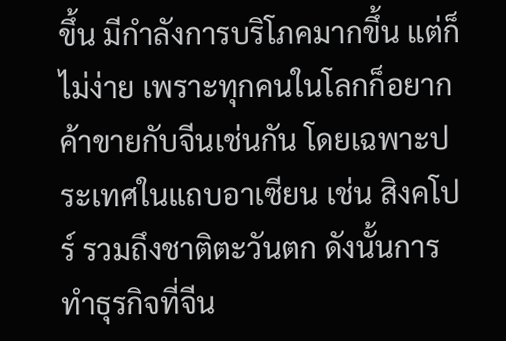ขึ้น มีกำลังการบริโภคมากขึ้น แต่ก็ไม่ง่าย เพราะทุกคนในโลกก็อยากค้าขายกับจีนเช่นกัน โดยเฉพาะประเทศในแถบอาเซียน เช่น สิงคโปร์ รวมถึงชาติตะวันตก ดังนั้นการทำธุรกิจที่จีน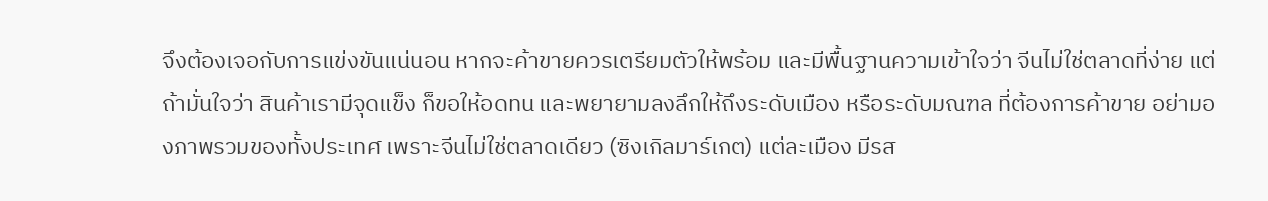จึงต้องเจอกับการแข่งขันแน่นอน หากจะค้าขายควรเตรียมตัวให้พร้อม และมีพื้นฐานความเข้าใจว่า จีนไม่ใช่ตลาดที่ง่าย แต่ถ้ามั่นใจว่า สินค้าเรามีจุดแข็ง ก็ขอให้อดทน และพยายามลงลึกให้ถึงระดับเมือง หรือระดับมณฑล ที่ต้องการค้าขาย อย่ามองภาพรวมของทั้งประเทศ เพราะจีนไม่ใช่ตลาดเดียว (ซิงเกิลมาร์เกต) แต่ละเมือง มีรส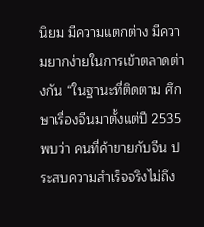นิยม มีความแตกต่าง มีความยากง่ายในการเข้าตลาดต่างกัน “ในฐานะที่ติดตาม ศึกษาเรื่องจีนมาตั้งแต่ปี 2535 พบว่า คนที่ค้าขายกับจีน ประสบความสำเร็จจริงไม่ถึง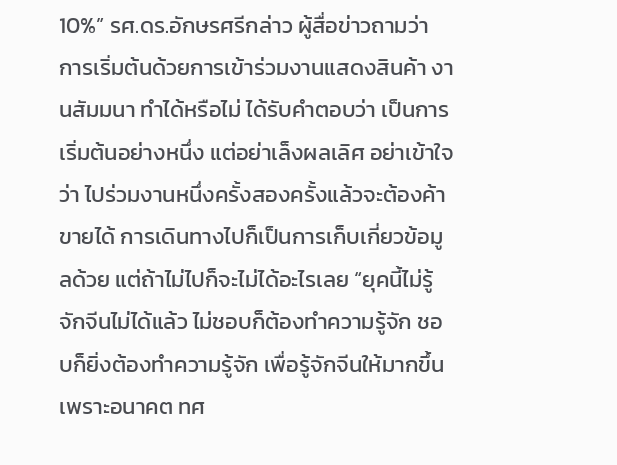10%” รศ.ดร.อักษรศรีกล่าว ผู้สื่อข่าวถามว่า การเริ่มต้นด้วยการเข้าร่วมงานแสดงสินค้า งานสัมมนา ทำได้หรือไม่ ได้รับคำตอบว่า เป็นการเริ่มต้นอย่างหนึ่ง แต่อย่าเล็งผลเลิศ อย่าเข้าใจว่า ไปร่วมงานหนึ่งครั้งสองครั้งแล้วจะต้องค้าขายได้ การเดินทางไปก็เป็นการเก็บเกี่ยวข้อมูลด้วย แต่ถ้าไม่ไปก็จะไม่ได้อะไรเลย “ยุคนี้ไม่รู้จักจีนไม่ได้แล้ว ไม่ชอบก็ต้องทำความรู้จัก ชอบก็ยิ่งต้องทำความรู้จัก เพื่อรู้จักจีนให้มากขึ้น เพราะอนาคต ทศ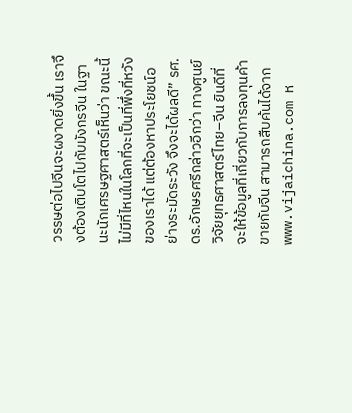วรรษต่อไปจีนจะผงาดยิ่งขึ้น เราจึงต้องเติบโตไปกับมังกรจีน ในฐานะนักเศรษฐศาสตร์เห็นว่า ขณะนี้ไม่มีที่ไหนในโลกที่จะเป็นที่พึ่งที่หวังของเราได้ แต่ต้องหาประโยชน์อย่างระมัดระวัง จึงจะได้ผลดี” รศ.ดร.อักษรศรีกล่าวอีกว่า ทางศูนย์วิจัยยุทธศาสตร์ไทย–จีน ยินดีที่จะให้ข้อมูลที่เกี่ยวกับการลงทุนค้าขายกับจีน สามารถสืบค้นได้จาก www.vijaichina.com ห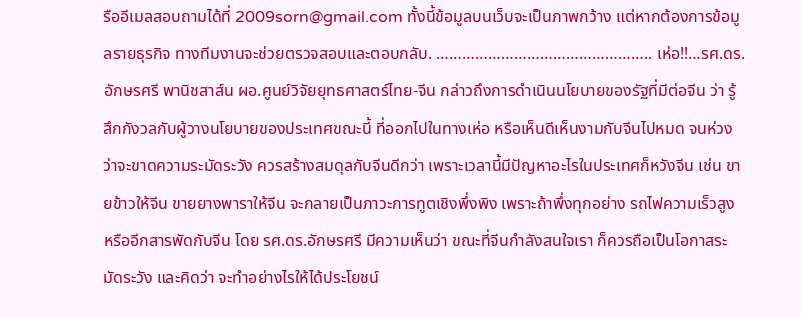รืออีเมลสอบถามได้ที่ 2009sorn@gmail.com ทั้งนี้ข้อมูลบนเว็บจะเป็นภาพกว้าง แต่หากต้องการข้อมูลรายธุรกิจ ทางทีมงานจะช่วยตรวจสอบและตอบกลับ. ………………………………………….. เห่อ!!…รศ.ดร.อักษรศรี พานิชสาส์น ผอ.ศูนย์วิจัยยุทธศาสตร์ไทย-จีน กล่าวถึงการดำเนินนโยบายของรัฐที่มีต่อจีน ว่า รู้สึกกังวลกับผู้วางนโยบายของประเทศขณะนี้ ที่ออกไปในทางเห่อ หรือเห็นดีเห็นงามกับจีนไปหมด จนห่วงว่าจะขาดความระมัดระวัง ควรสร้างสมดุลกับจีนดีกว่า เพราะเวลานี้มีปัญหาอะไรในประเทศก็หวังจีน เช่น ขายข้าวให้จีน ขายยางพาราให้จีน จะกลายเป็นภาวะการทูตเชิงพึ่งพิง เพราะถ้าพึ่งทุกอย่าง รถไฟความเร็วสูง หรืออีกสารพัดกับจีน โดย รศ.ดร.อักษรศรี มีความเห็นว่า ขณะที่จีนกำลังสนใจเรา ก็ควรถือเป็นโอกาสระมัดระวัง และคิดว่า จะทำอย่างไรให้ได้ประโยชน์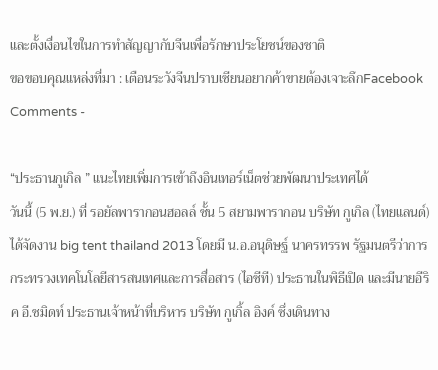และตั้งเงื่อนไขในการทำสัญญากับจีนเพื่อรักษาประโยชน์ของชาติ
ขอขอบคุณแหล่งที่มา : เตือนระวังจีนปราบเซียนอยากค้าขายต้องเจาะลึกFacebook Comments -

“ประธานกูเกิล ” แนะไทยเพิ่มการเข้าถึงอินเทอร์เน็ตช่วยพัฒนาประเทศได้
วันนี้ (5 พ.ย.) ที่ รอยัลพารากอนฮอลล์ ชั้น 5 สยามพารากอน บริษัท กูเกิล (ไทยแลนด์) ได้จัดงาน big tent thailand 2013 โดยมี น.อ.อนุดิษฐ์ นาครทรรพ รัฐมนตรีว่าการกระทรวงเทคโนโลยีสารสนเทศและการสื่อสาร (ไอซีที) ประธานในพิธีเปิด และมีนายอีริค อี.ชมิดท์ ประธานเจ้าหน้าที่บริหาร บริษัท กูเกิ้ล อิงค์ ซึ่งเดินทาง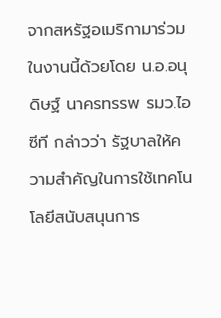จากสหรัฐอเมริกามาร่วมในงานนี้ด้วยโดย น.อ.อนุดิษฐ์ นาครทรรพ รมว.ไอซีที กล่าวว่า รัฐบาลให้ความสำคัญในการใช้เทคโนโลยีสนับสนุนการ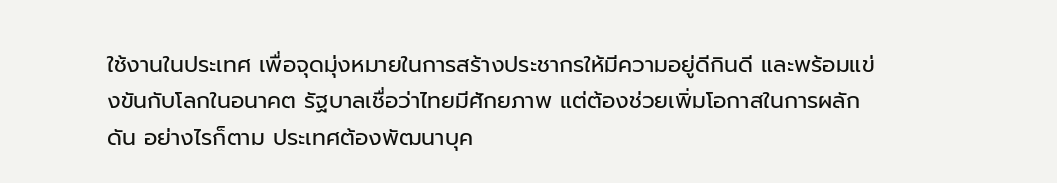ใช้งานในประเทศ เพื่อจุดมุ่งหมายในการสร้างประชากรให้มีความอยู่ดีกินดี และพร้อมแข่งขันกับโลกในอนาคต รัฐบาลเชื่อว่าไทยมีศักยภาพ แต่ต้องช่วยเพิ่มโอกาสในการผลักดัน อย่างไรก็ตาม ประเทศต้องพัฒนาบุค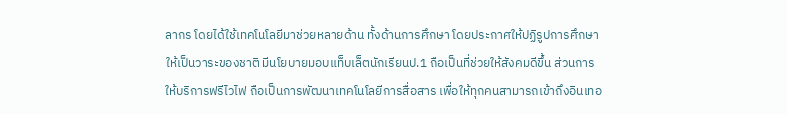ลากร โดยได้ใช้เทคโนโลยีมาช่วยหลายด้าน ทั้งด้านการศึกษา โดยประกาศให้ปฏิรูปการศึกษาให้เป็นวาระของชาติ มีนโยบายมอบแท็บเล็ตนักเรียนป.1 ถือเป็นที่ช่วยให้สังคมดีขึ้น ส่วนการให้บริการฟรีไวไฟ ถือเป็นการพัฒนาเทคโนโลยีการสื่อสาร เพื่อให้ทุกคนสามารถเข้าถึงอินเทอ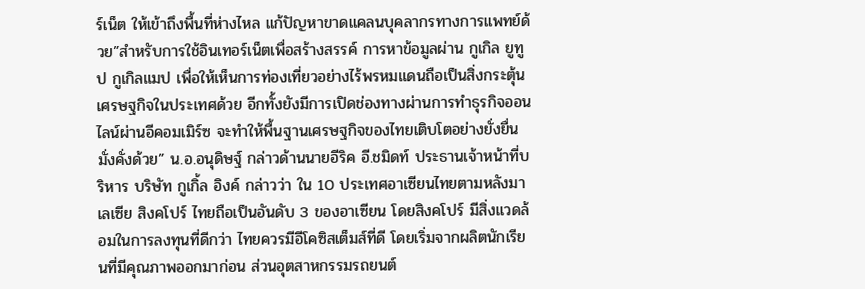ร์เน็ต ให้เข้าถึงพื้นที่ห่างไหล แก้ปัญหาขาดแคลนบุคลากรทางการแพทย์ด้วย”สำหรับการใช้อินเทอร์เน็ตเพื่อสร้างสรรค์ การหาข้อมูลผ่าน กูเกิล ยูทูป กูเกิลแมป เพื่อให้เห็นการท่องเที่ยวอย่างไร้พรหมแดนถือเป็นสิ่งกระตุ้นเศรษฐกิจในประเทศด้วย อีกทั้งยังมีการเปิดช่องทางผ่านการทำธุรกิจออนไลน์ผ่านอีคอมเมิร์ซ จะทำให้พื้นฐานเศรษฐกิจของไทยเติบโตอย่างยั่งยื่นมั่งคั่งด้วย” น.อ.อนุดิษฐ์ กล่าวด้านนายอีริค อี.ชมิดท์ ประธานเจ้าหน้าที่บริหาร บริษัท กูเกิ้ล อิงค์ กล่าวว่า ใน 10 ประเทศอาเซียนไทยตามหลังมาเลเซีย สิงคโปร์ ไทยถือเป็นอันดับ 3 ของอาเซียน โดยสิงคโปร์ มีสิ่งแวดล้อมในการลงทุนที่ดีกว่า ไทยควรมีอีโคซิสเต็มส์ที่ดี โดยเริ่มจากผลิตนักเรียนที่มีคุณภาพออกมาก่อน ส่วนอุตสาหกรรมรถยนต์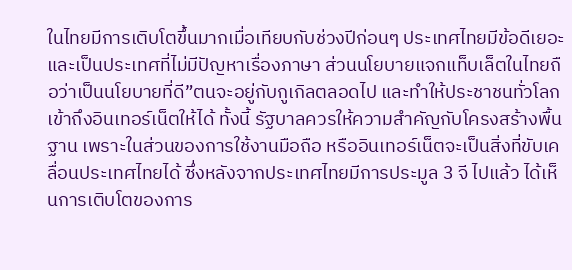ในไทยมีการเติบโตขึ้นมากเมื่อเทียบกับช่วงปีก่อนๆ ประเทศไทยมีข้อดีเยอะ และเป็นประเทศที่ไม่มีปัญหาเรื่องภาษา ส่วนนโยบายแจกแท็บเล็ตในไทยถือว่าเป็นนโยบายที่ดี”ตนจะอยู่กับกูเกิลตลอดไป และทำให้ประชาชนทั่วโลกเข้าถึงอินเทอร์เน็ตให้ได้ ทั้งนี้ รัฐบาลควรให้ความสำคัญกับโครงสร้างพื้นฐาน เพราะในส่วนของการใช้งานมือถือ หรืออินเทอร์เน็ตจะเป็นสิ่งที่ขับเคลื่อนประเทศไทยได้ ซึ่งหลังจากประเทศไทยมีการประมูล 3 จี ไปแล้ว ได้เห็นการเติบโตของการ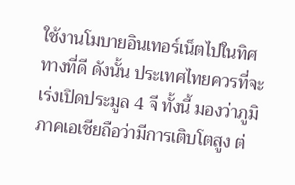ใช้งานโมบายอินเทอร์เน็ตไปในทิศทางที่ดี ดังนั้น ประเทศไทยควรที่จะเร่งเปิดประมูล 4 จี ทั้งนี้ มองว่าภูมิภาคเอเชียถือว่ามีการเติบโตสูง ต่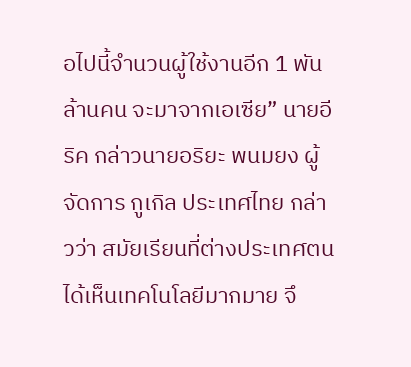อไปนี้จำนวนผู้ใช้งานอีก 1 พันล้านคน จะมาจากเอเซีย” นายอีริค กล่าวนายอริยะ พนมยง ผู้จัดการ กูเกิล ประเทศไทย กล่าวว่า สมัยเรียนที่ต่างประเทศตนได้เห็นเทคโนโลยีมากมาย จึ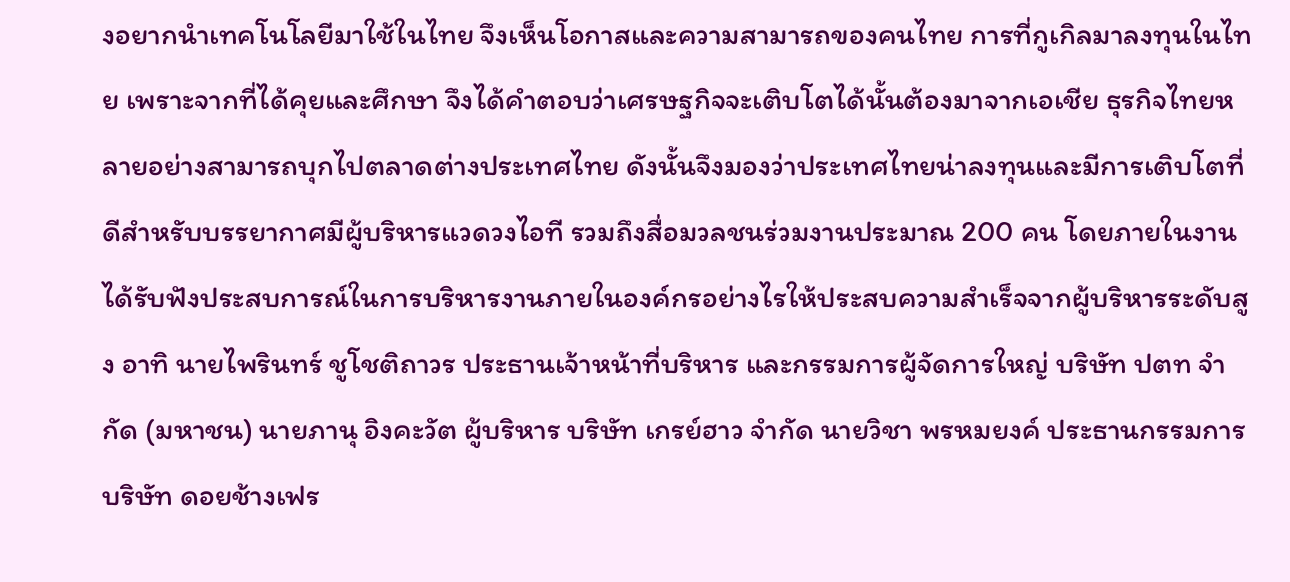งอยากนำเทคโนโลยีมาใช้ในไทย จึงเห็นโอกาสและความสามารถของคนไทย การที่กูเกิลมาลงทุนในไทย เพราะจากที่ได้คุยและศึกษา จึงได้คำตอบว่าเศรษฐกิจจะเติบโตได้นั้นต้องมาจากเอเชีย ธุรกิจไทยหลายอย่างสามารถบุกไปตลาดต่างประเทศไทย ดังนั้นจึงมองว่าประเทศไทยน่าลงทุนและมีการเติบโตที่ดีสำหรับบรรยากาศมีผู้บริหารแวดวงไอที รวมถึงสื่อมวลชนร่วมงานประมาณ 200 คน โดยภายในงานได้รับฟังประสบการณ์ในการบริหารงานภายในองค์กรอย่างไรให้ประสบความสำเร็จจากผู้บริหารระดับสูง อาทิ นายไพรินทร์ ชูโชติถาวร ประธานเจ้าหน้าที่บริหาร และกรรมการผู้จัดการใหญ่ บริษัท ปตท จำกัด (มหาชน) นายภานุ อิงคะวัต ผู้บริหาร บริษัท เกรย์ฮาว จำกัด นายวิชา พรหมยงค์ ประธานกรรมการ บริษัท ดอยช้างเฟร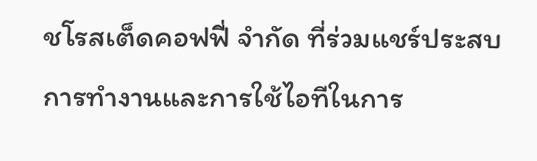ชโรสเต็ดคอฟฟี่ จำกัด ที่ร่วมแชร์ประสบการทำงานและการใช้ไอทีในการ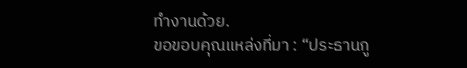ทำงานด้วย.
ขอขอบคุณแหล่งที่มา : “ประธานกู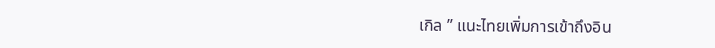เกิล ” แนะไทยเพิ่มการเข้าถึงอิน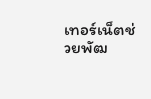เทอร์เน็ตช่วยพัฒ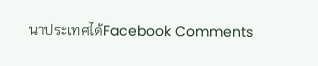นาประเทศได้Facebook Comments